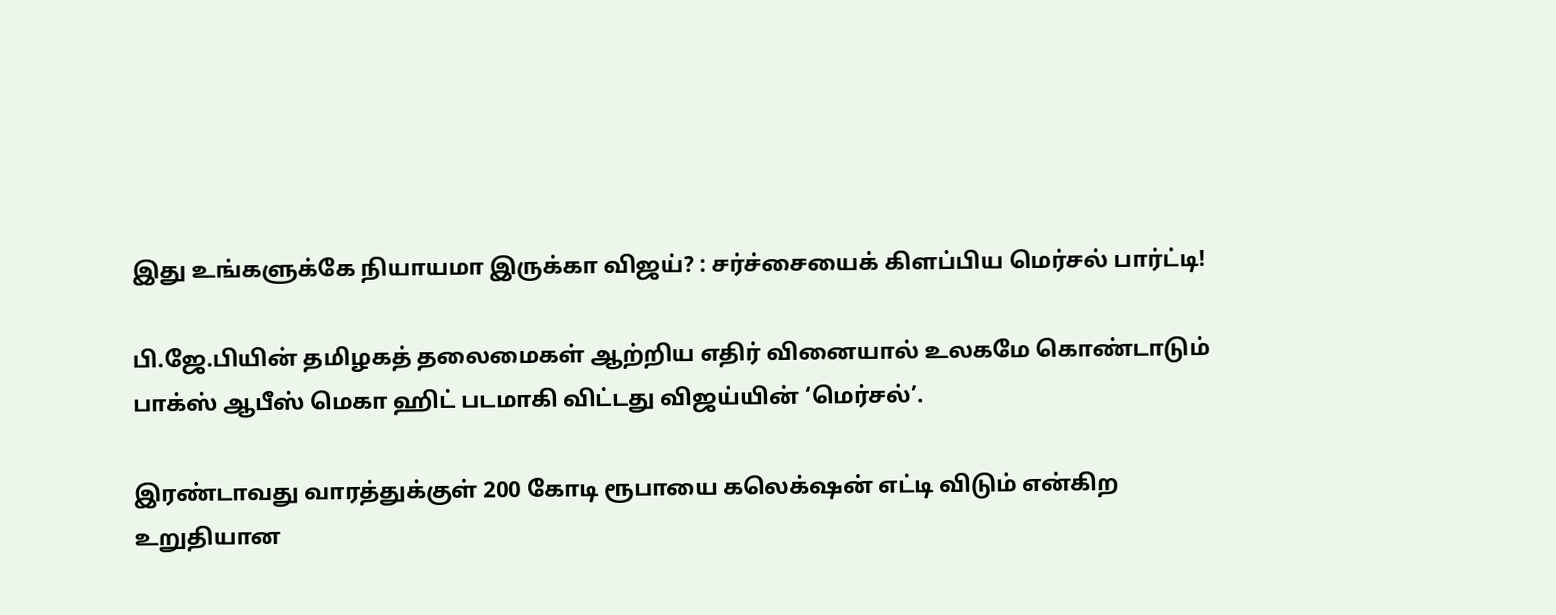இது உங்களுக்கே நியாயமா இருக்கா விஜய்? : சர்ச்சையைக் கிளப்பிய மெர்சல் பார்ட்டி!

பி.ஜே.பியின் தமிழகத் தலைமைகள் ஆற்றிய எதிர் வினையால் உலகமே கொண்டாடும் பாக்ஸ் ஆபீஸ் மெகா ஹிட் படமாகி விட்டது விஜய்யின் ‘மெர்சல்’.

இரண்டாவது வாரத்துக்குள் 200 கோடி ரூபாயை கலெக்‌ஷன் எட்டி விடும் என்கிற உறுதியான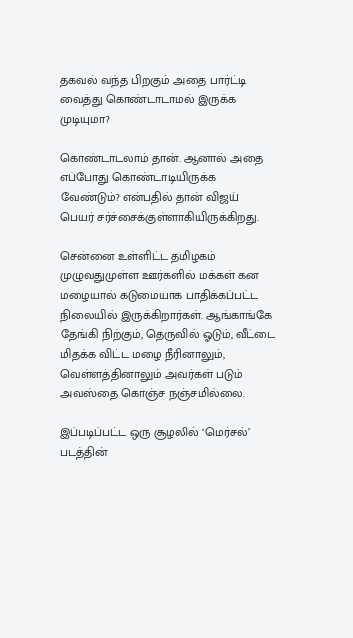தகவல் வந்த பிறகும் அதை பார்ட்டி வைத்து கொண்டாடாமல் இருக்க முடியுமா?

கொண்டாடலாம் தான். ஆனால் அதை எப்போது கொண்டாடியிருக்க வேண்டும்? என்பதில் தான் விஜய் பெயர் சர்ச்சைக்குள்ளாகியிருக்கிறது.

சென்னை உள்ளிட்ட தமிழகம் முழுவதுமுள்ள ஊர்களில் மக்கள் கன மழையால் கடுமையாக பாதிக்கப்பட்ட நிலையில் இருக்கிறார்கள். ஆங்காங்கே தேங்கி நிற்கும், தெருவில் ஓடும், வீட்டை மிதக்க விட்ட மழை நீரினாலும், வெள்ளத்தினாலும் அவர்கள் படும் அவஸ்தை கொஞ்ச நஞ்சமில்லை.

இப்படிப்பட்ட ஒரு சூழலில் ‘மெர்சல்’ படத்தின்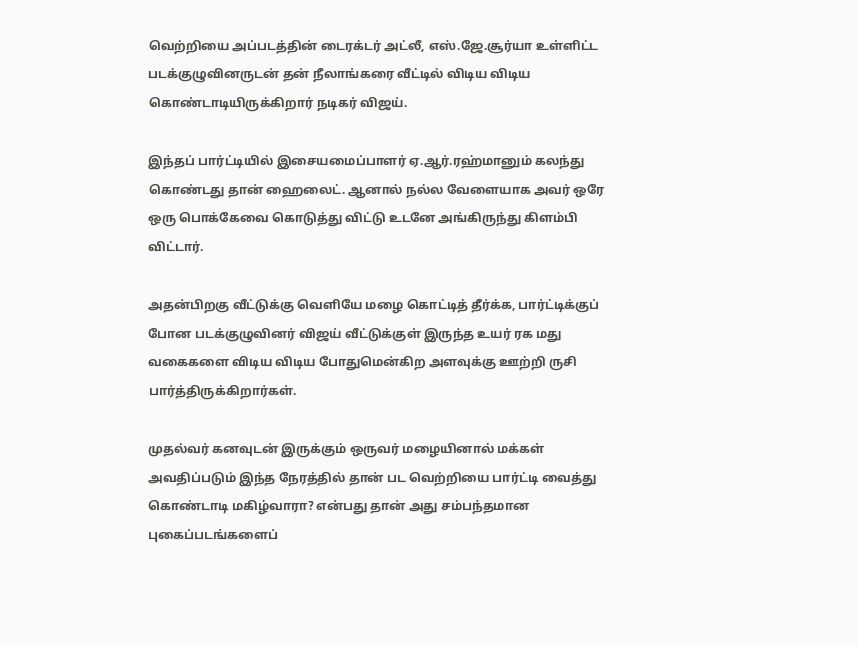வெற்றியை அப்படத்தின் டைரக்டர் அட்லீ, எஸ்.ஜே.சூர்யா உள்ளிட்ட படக்குழுவினருடன் தன் நீலாங்கரை வீட்டில் விடிய விடிய கொண்டாடியிருக்கிறார் நடிகர் விஜய்.

இந்தப் பார்ட்டியில் இசையமைப்பாளர் ஏ.ஆர்.ரஹ்மானும் கலந்து கொண்டது தான் ஹைலைட். ஆனால் நல்ல வேளையாக அவர் ஒரே ஒரு பொக்கேவை கொடுத்து விட்டு உடனே அங்கிருந்து கிளம்பி விட்டார்.

அதன்பிறகு வீட்டுக்கு வெளியே மழை கொட்டித் தீர்க்க, பார்ட்டிக்குப் போன படக்குழுவினர் விஜய் வீட்டுக்குள் இருந்த உயர் ரக மது வகைகளை விடிய விடிய போதுமென்கிற அளவுக்கு ஊற்றி ருசி பார்த்திருக்கிறார்கள்.

முதல்வர் கனவுடன் இருக்கும் ஒருவர் மழையினால் மக்கள் அவதிப்படும் இந்த நேரத்தில் தான் பட வெற்றியை பார்ட்டி வைத்து கொண்டாடி மகிழ்வாரா? என்பது தான் அது சம்பந்தமான புகைப்படங்களைப்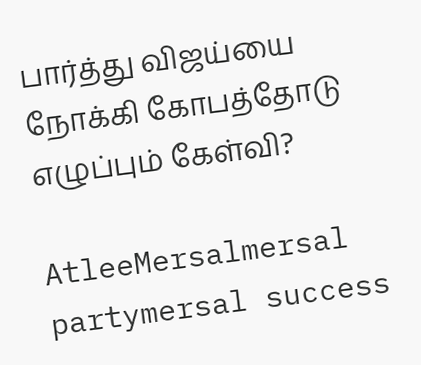பார்த்து விஜய்யை நோக்கி கோபத்தோடு எழுப்பும் கேள்வி?

AtleeMersalmersal partymersal success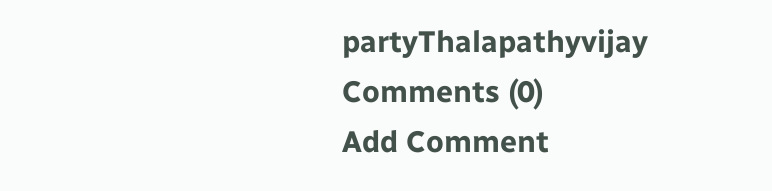partyThalapathyvijay
Comments (0)
Add Comment